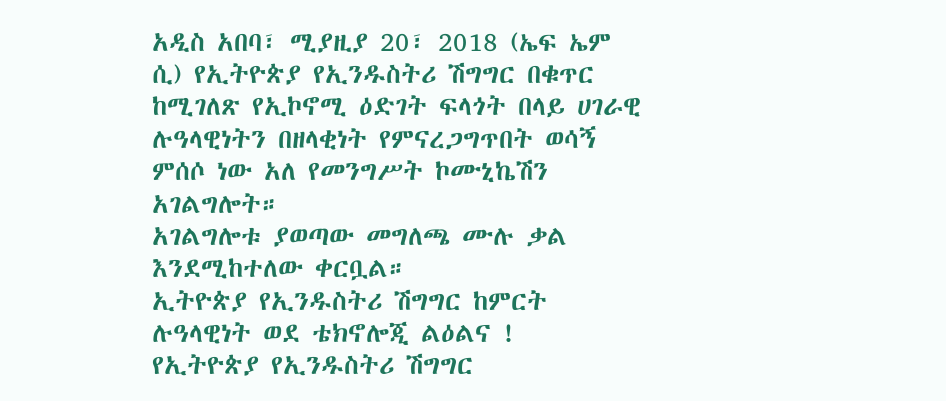አዲስ አበባ፣ ሚያዚያ 20፣ 2018 (ኤፍ ኤም ሲ) የኢትዮጵያ የኢንዱስትሪ ሽግግር በቁጥር ከሚገለጽ የኢኮኖሚ ዕድገት ፍላጎት በላይ ሀገራዊ ሉዓላዊነትን በዘላቂነት የምናረጋግጥበት ወሳኝ ምሰሶ ነው አለ የመንግሥት ኮሙኒኬሽን አገልግሎት።
አገልግሎቱ ያወጣው መግለጫ ሙሉ ቃል እንደሚከተለው ቀርቧል።
ኢትዮጵያ የኢንዱስትሪ ሽግግር ከምርት ሉዓላዊነት ወደ ቴክኖሎጂ ልዕልና !
የኢትዮጵያ የኢንዱስትሪ ሽግግር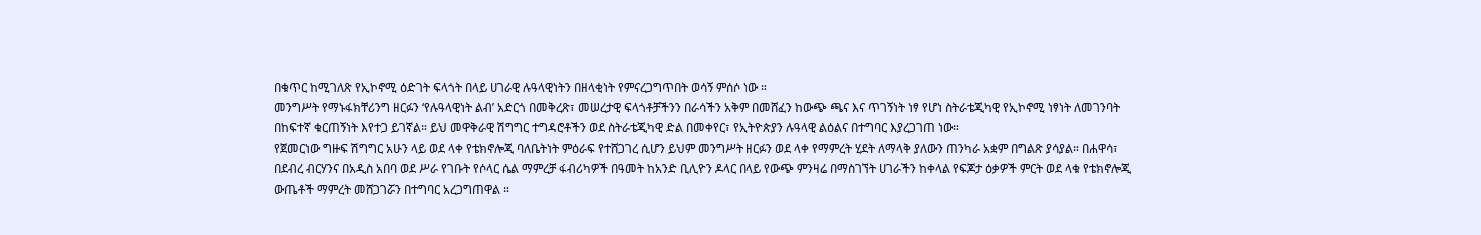በቁጥር ከሚገለጽ የኢኮኖሚ ዕድገት ፍላጎት በላይ ሀገራዊ ሉዓላዊነትን በዘላቂነት የምናረጋግጥበት ወሳኝ ምሰሶ ነው ።
መንግሥት የማኑፋክቸሪንግ ዘርፉን ‘የሉዓላዊነት ልብ’ አድርጎ በመቅረጽ፣ መሠረታዊ ፍላጎቶቻችንን በራሳችን አቅም በመሸፈን ከውጭ ጫና እና ጥገኝነት ነፃ የሆነ ስትራቴጂካዊ የኢኮኖሚ ነፃነት ለመገንባት በከፍተኛ ቁርጠኝነት እየተጋ ይገኛል። ይህ መዋቅራዊ ሽግግር ተግዳሮቶችን ወደ ስትራቴጂካዊ ድል በመቀየር፣ የኢትዮጵያን ሉዓላዊ ልዕልና በተግባር እያረጋገጠ ነው።
የጀመርነው ግዙፍ ሽግግር አሁን ላይ ወደ ላቀ የቴክኖሎጂ ባለቤትነት ምዕራፍ የተሸጋገረ ሲሆን ይህም መንግሥት ዘርፉን ወደ ላቀ የማምረት ሂደት ለማላቅ ያለውን ጠንካራ አቋም በግልጽ ያሳያል። በሐዋሳ፣ በደብረ ብርሃንና በአዲስ አበባ ወደ ሥራ የገቡት የሶላር ሴል ማምረቻ ፋብሪካዎች በዓመት ከአንድ ቢሊዮን ዶላር በላይ የውጭ ምንዛሬ በማስገኘት ሀገራችን ከቀላል የፍጆታ ዕቃዎች ምርት ወደ ላቁ የቴክኖሎጂ ውጤቶች ማምረት መሸጋገሯን በተግባር አረጋግጠዋል ።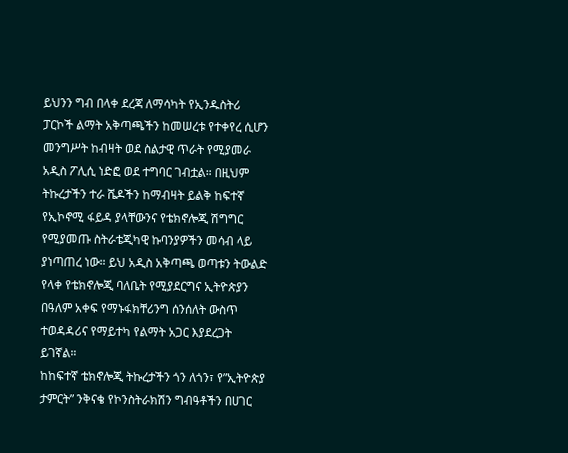ይህንን ግብ በላቀ ደረጃ ለማሳካት የኢንዱስትሪ ፓርኮች ልማት አቅጣጫችን ከመሠረቱ የተቀየረ ሲሆን መንግሥት ከብዛት ወደ ስልታዊ ጥራት የሚያመራ አዲስ ፖሊሲ ነድፎ ወደ ተግባር ገብቷል። በዚህም ትኩረታችን ተራ ሼዶችን ከማብዛት ይልቅ ከፍተኛ የኢኮኖሚ ፋይዳ ያላቸውንና የቴክኖሎጂ ሽግግር የሚያመጡ ስትራቴጂካዊ ኩባንያዎችን መሳብ ላይ ያነጣጠረ ነው። ይህ አዲስ አቅጣጫ ወጣቱን ትውልድ የላቀ የቴክኖሎጂ ባለቤት የሚያደርግና ኢትዮጵያን በዓለም አቀፍ የማኑፋክቸሪንግ ሰንሰለት ውስጥ ተወዳዳሪና የማይተካ የልማት አጋር እያደረጋት ይገኛል።
ከከፍተኛ ቴክኖሎጂ ትኩረታችን ጎን ለጎን፣ የ”ኢትዮጵያ ታምርት” ንቅናቄ የኮንስትራክሽን ግብዓቶችን በሀገር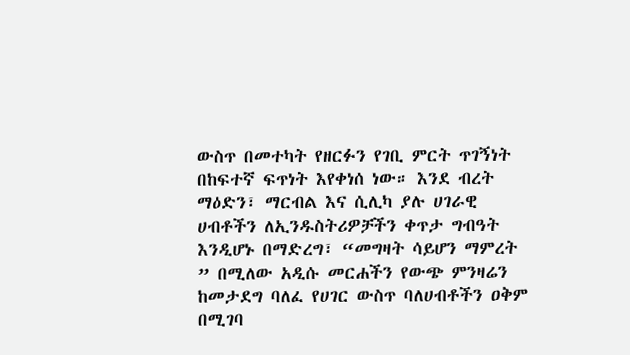ውስጥ በመተካት የዘርፉን የገቢ ምርት ጥገኝነት በከፍተኛ ፍጥነት እየቀነሰ ነው። እንደ ብረት ማዕድን፣ ማርብል እና ሲሊካ ያሉ ሀገራዊ ሀብቶችን ለኢንዱስትሪዎቻችን ቀጥታ ግብዓት እንዲሆኑ በማድረግ፣ “መግዛት ሳይሆን ማምረት ” በሚለው አዲሱ መርሐችን የውጭ ምንዛሬን ከመታደግ ባለፈ የሀገር ውስጥ ባለሀብቶችን ዐቅም በሚገባ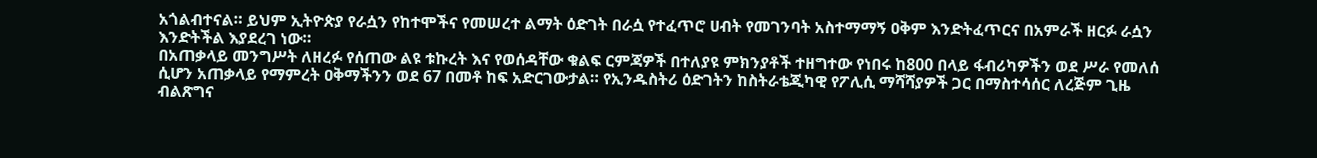አጎልብተናል። ይህም ኢትዮጵያ የራሷን የከተሞችና የመሠረተ ልማት ዕድገት በራሷ የተፈጥሮ ሀብት የመገንባት አስተማማኝ ዐቅም እንድትፈጥርና በአምራች ዘርፉ ራሷን እንድትችል እያደረገ ነው።
በአጠቃላይ መንግሥት ለዘረፉ የሰጠው ልዩ ቱኩረት እና የወሰዳቸው ቁልፍ ርምጃዎች በተለያዩ ምክንያቶች ተዘግተው የነበሩ ከ800 በላይ ፋብሪካዎችን ወደ ሥራ የመለሰ ሲሆን አጠቃላይ የማምረት ዐቅማችንን ወደ 67 በመቶ ከፍ አድርገውታል። የኢንዱስትሪ ዕድገትን ከስትራቴጂካዊ የፖሊሲ ማሻሻያዎች ጋር በማስተሳሰር ለረጅም ጊዜ ብልጽግና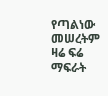የጣልነው መሠረትም ዛሬ ፍሬ ማፍራት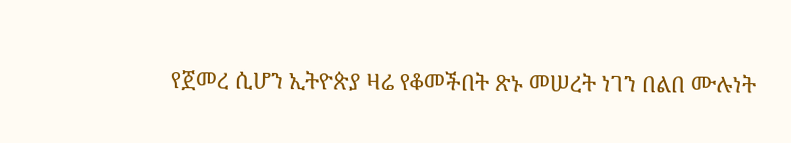የጀመረ ሲሆን ኢትዮጵያ ዛሬ የቆመችበት ጽኑ መሠረት ነገን በልበ ሙሉነት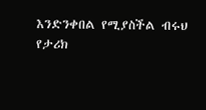እንድንቀበል የሚያስችል ብሩህ የታሪክ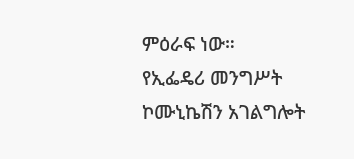ምዕራፍ ነው።
የኢፌዴሪ መንግሥት ኮሙኒኬሽን አገልግሎት